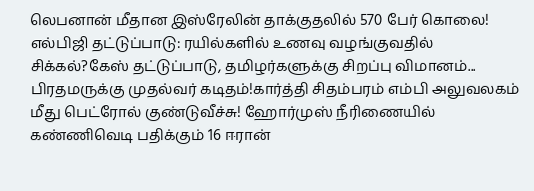லெபனான் மீதான இஸ்ரேலின் தாக்குதலில் 570 பேர் கொலை! எல்பிஜி தட்டுப்பாடு: ரயில்களில் உணவு வழங்குவதில் சிக்கல்?கேஸ் தட்டுப்பாடு, தமிழர்களுக்கு சிறப்பு விமானம்... பிரதமருக்கு முதல்வர் கடிதம்!கார்த்தி சிதம்பரம் எம்பி அலுவலகம் மீது பெட்ரோல் குண்டுவீச்சு! ஹோர்முஸ் நீரிணையில் கண்ணிவெடி பதிக்கும் 16 ஈரான்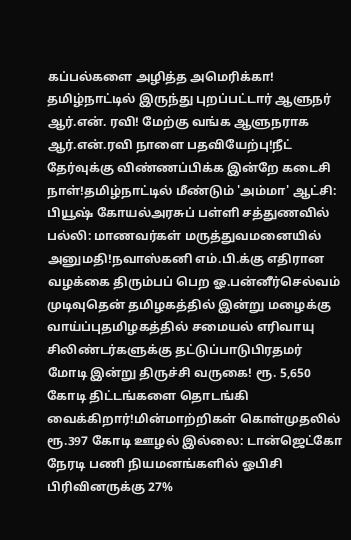கப்பல்களை அழித்த அமெரிக்கா! தமிழ்நாட்டில் இருந்து புறப்பட்டார் ஆளுநர் ஆர்.என். ரவி! மேற்கு வங்க ஆளுநராக ஆர்.என்.ரவி நாளை பதவியேற்பு!நீட் தேர்வுக்கு விண்ணப்பிக்க இன்றே கடைசி நாள்!தமிழ்நாட்டில் மீண்டும் 'அம்மா' ஆட்சி: பியூஷ் கோயல்அரசுப் பள்ளி சத்துணவில் பல்லி: மாணவர்கள் மருத்துவமனையில் அனுமதி!நவாஸ்கனி எம்.பி.க்கு எதிரான வழக்கை திரும்பப் பெற ஓ.பன்னீர்செல்வம் முடிவுதென் தமிழகத்தில் இன்று மழைக்கு வாய்ப்புதமிழகத்தில் சமையல் எரிவாயு சிலிண்டர்களுக்கு தட்டுப்பாடுபிரதமர் மோடி இன்று திருச்சி வருகை! ரூ. 5,650 கோடி திட்டங்களை தொடங்கி வைக்கிறார்!மின்மாற்றிகள் கொள்முதலில் ரூ.397 கோடி ஊழல் இல்லை: டான்ஜெட்கோ நேரடி பணி நியமனங்களில் ஓபிசி பிரிவினருக்கு 27%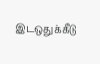இடஒதுக்கீடு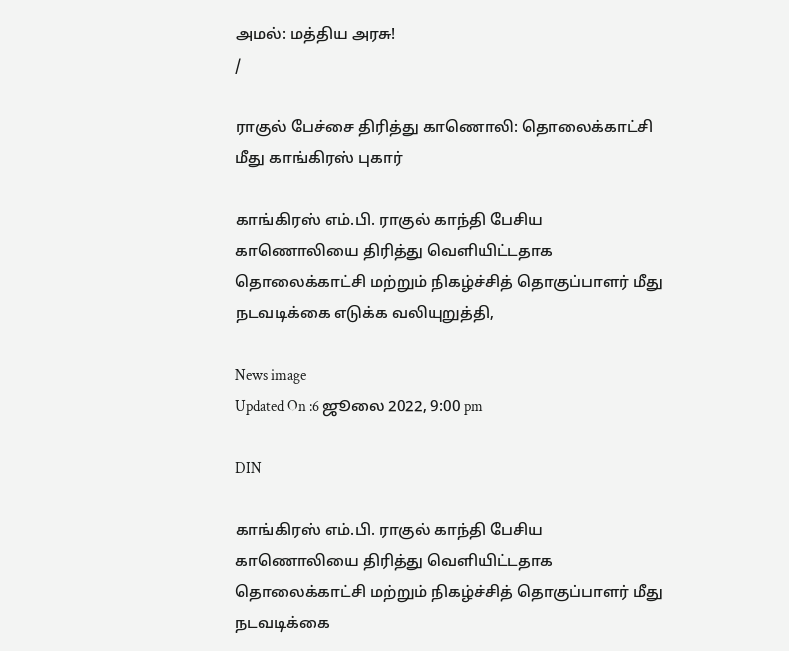அமல்: மத்திய அரசு!
/

ராகுல் பேச்சை திரித்து காணொலி: தொலைக்காட்சி மீது காங்கிரஸ் புகார்

காங்கிரஸ் எம்.பி. ராகுல் காந்தி பேசிய காணொலியை திரித்து வெளியிட்டதாக தொலைக்காட்சி மற்றும் நிகழ்ச்சித் தொகுப்பாளர் மீது நடவடிக்கை எடுக்க வலியுறுத்தி,

News image
Updated On :6 ஜூலை 2022, 9:00 pm

DIN

காங்கிரஸ் எம்.பி. ராகுல் காந்தி பேசிய காணொலியை திரித்து வெளியிட்டதாக தொலைக்காட்சி மற்றும் நிகழ்ச்சித் தொகுப்பாளர் மீது நடவடிக்கை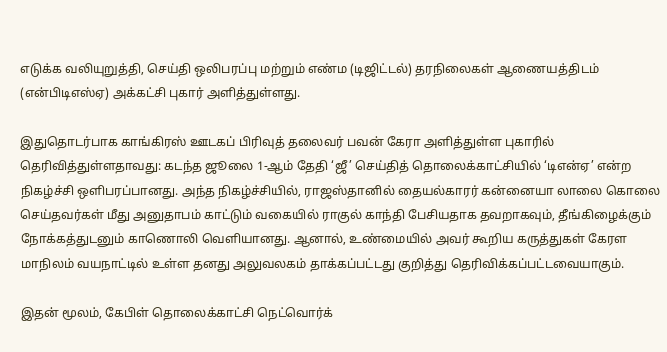எடுக்க வலியுறுத்தி, செய்தி ஒலிபரப்பு மற்றும் எண்ம (டிஜிட்டல்) தரநிலைகள் ஆணையத்திடம் (என்பிடிஎஸ்ஏ) அக்கட்சி புகார் அளித்துள்ளது.

இதுதொடர்பாக காங்கிரஸ் ஊடகப் பிரிவுத் தலைவர் பவன் கேரா அளித்துள்ள புகாரில் தெரிவித்துள்ளதாவது: கடந்த ஜூலை 1-ஆம் தேதி ‘ஜீ’ செய்தித் தொலைக்காட்சியில் ‘டிஎன்ஏ’ என்ற நிகழ்ச்சி ஒளிபரப்பானது. அந்த நிகழ்ச்சியில், ராஜஸ்தானில் தையல்காரர் கன்னையா லாலை கொலை செய்தவர்கள் மீது அனுதாபம் காட்டும் வகையில் ராகுல் காந்தி பேசியதாக தவறாகவும், தீங்கிழைக்கும் நோக்கத்துடனும் காணொலி வெளியானது. ஆனால், உண்மையில் அவர் கூறிய கருத்துகள் கேரள மாநிலம் வயநாட்டில் உள்ள தனது அலுவலகம் தாக்கப்பட்டது குறித்து தெரிவிக்கப்பட்டவையாகும்.

இதன் மூலம், கேபிள் தொலைக்காட்சி நெட்வொர்க்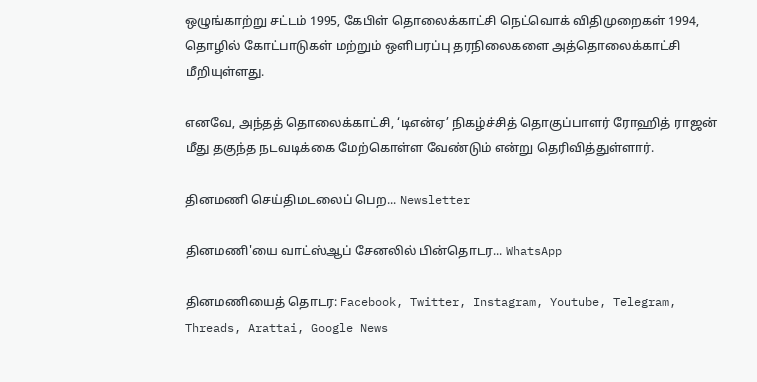ஒழுங்காற்று சட்டம் 1995, கேபிள் தொலைக்காட்சி நெட்வொக் விதிமுறைகள் 1994, தொழில் கோட்பாடுகள் மற்றும் ஒளிபரப்பு தரநிலைகளை அத்தொலைக்காட்சி மீறியுள்ளது.

எனவே, அந்தத் தொலைக்காட்சி, ‘டிஎன்ஏ’ நிகழ்ச்சித் தொகுப்பாளர் ரோஹித் ராஜன் மீது தகுந்த நடவடிக்கை மேற்கொள்ள வேண்டும் என்று தெரிவித்துள்ளார்.

தினமணி செய்திமடலைப் பெற... Newsletter

தினமணி'யை வாட்ஸ்ஆப் சேனலில் பின்தொடர... WhatsApp

தினமணியைத் தொடர: Facebook, Twitter, Instagram, Youtube, Telegram, Threads, Arattai, Google News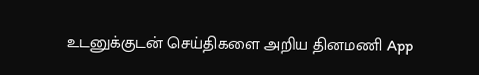உடனுக்குடன் செய்திகளை அறிய தினமணி App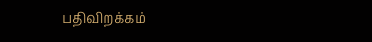பதிவிறக்கம்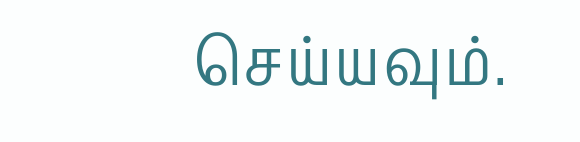செய்யவும்.